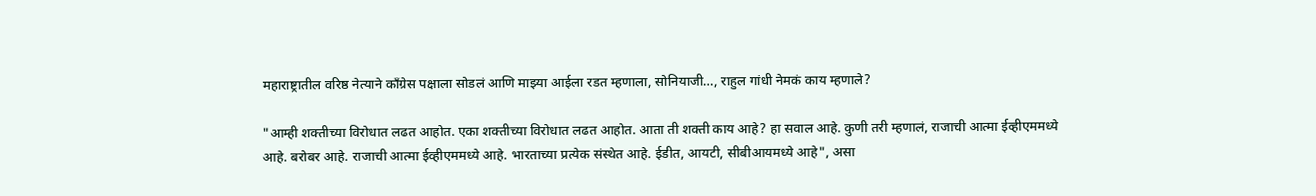महाराष्ट्रातील वरिष्ठ नेत्याने काँग्रेस पक्षाला सोडलं आणि माझ्या आईला रडत म्हणाला, सोनियाजी…, राहुल गांधी नेमकं काय म्हणाले?

"आम्ही शक्तीच्या विरोधात लढत आहोत. एका शक्तीच्या विरोधात लढत आहोत. आता ती शक्ती काय आहे? हा सवाल आहे. कुणी तरी म्हणालं, राजाची आत्मा ईव्हीएममध्ये आहे. बरोबर आहे. राजाची आत्मा ईव्हीएममध्ये आहे. भारताच्या प्रत्येक संस्थेत आहे. ईडीत, आयटी, सीबीआयमध्ये आहे", असा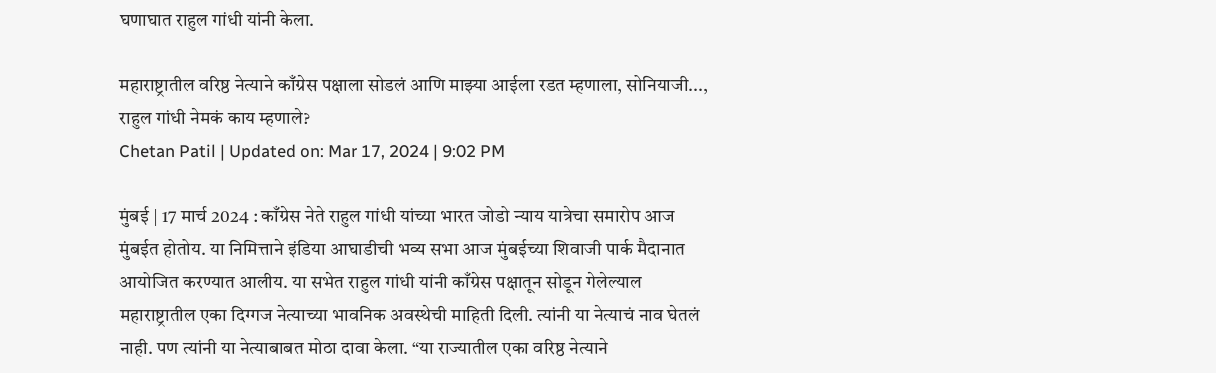घणाघात राहुल गांधी यांनी केला.

महाराष्ट्रातील वरिष्ठ नेत्याने काँग्रेस पक्षाला सोडलं आणि माझ्या आईला रडत म्हणाला, सोनियाजी..., राहुल गांधी नेमकं काय म्हणाले?
Chetan Patil | Updated on: Mar 17, 2024 | 9:02 PM

मुंबई | 17 मार्च 2024 : काँग्रेस नेते राहुल गांधी यांच्या भारत जोडो न्याय यात्रेचा समारोप आज मुंबईत होतोय. या निमित्ताने इंडिया आघाडीची भव्य सभा आज मुंबईच्या शिवाजी पार्क मैदानात आयोजित करण्यात आलीय. या सभेत राहुल गांधी यांनी काँग्रेस पक्षातून सोडून गेलेल्याल महाराष्ट्रातील एका दिग्गज नेत्याच्या भावनिक अवस्थेची माहिती दिली. त्यांनी या नेत्याचं नाव घेतलं नाही. पण त्यांनी या नेत्याबाबत मोठा दावा केला. “या राज्यातील एका वरिष्ठ नेत्याने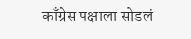काँग्रेस पक्षाला सोडलं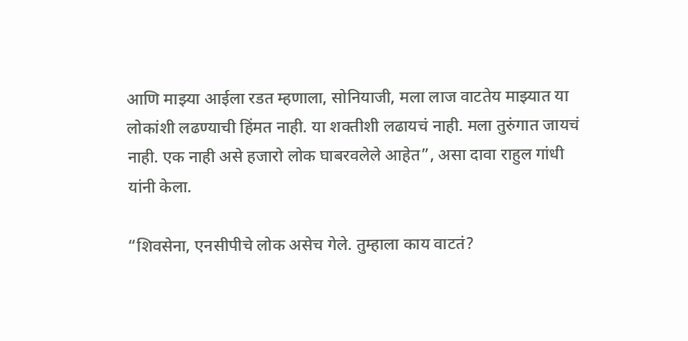आणि माझ्या आईला रडत म्हणाला, सोनियाजी, मला लाज वाटतेय माझ्यात या लोकांशी लढण्याची हिंमत नाही. या शक्तीशी लढायचं नाही. मला तुरुंगात जायचं नाही. एक नाही असे हजारो लोक घाबरवलेले आहेत”, असा दावा राहुल गांधी यांनी केला.

“शिवसेना, एनसीपीचे लोक असेच गेले. तुम्हाला काय वाटतं?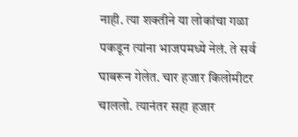नाही. त्या शक्तीने या लोकांचा गळा पकडून त्यांना भाजपमध्ये नेलं. ते सर्व घाबरून गेलेत. चार हजार किलोमीटर चाललो. त्यानंतर सहा हजार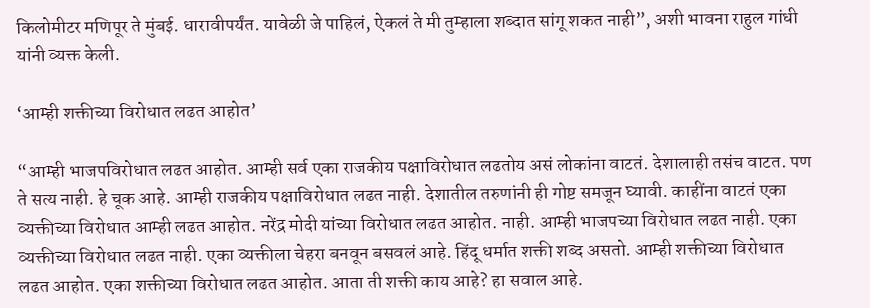किलोमीटर मणिपूर ते मुंबई. धारावीपर्यंत. यावेळी जे पाहिलं, ऐकलं ते मी तुम्हाला शब्दात सांगू शकत नाही”, अशी भावना राहुल गांधी यांनी व्यक्त केली.

‘आम्ही शक्तीच्या विरोधात लढत आहोत’

“आम्ही भाजपविरोधात लढत आहोत. आम्ही सर्व एका राजकीय पक्षाविरोधात लढतोय असं लोकांना वाटतं. देशालाही तसंच वाटत. पण ते सत्य नाही. हे चूक आहे. आम्ही राजकीय पक्षाविरोधात लढत नाही. देशातील तरुणांनी ही गोष्ट समजून घ्यावी. काहींना वाटतं एका व्यक्तीच्या विरोधात आम्ही लढत आहोत. नरेंद्र मोदी यांच्या विरोधात लढत आहोत. नाही. आम्ही भाजपच्या विरोधात लढत नाही. एका व्यक्तीच्या विरोधात लढत नाही. एका व्यक्तीला चेहरा बनवून बसवलं आहे. हिंदू धर्मात शक्ती शब्द असतो. आम्ही शक्तीच्या विरोधात लढत आहोत. एका शक्तीच्या विरोधात लढत आहोत. आता ती शक्ती काय आहे? हा सवाल आहे.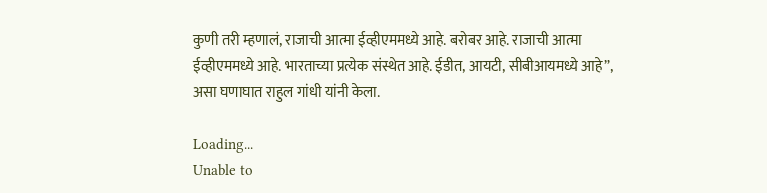कुणी तरी म्हणालं, राजाची आत्मा ईव्हीएममध्ये आहे. बरोबर आहे. राजाची आत्मा ईव्हीएममध्ये आहे. भारताच्या प्रत्येक संस्थेत आहे. ईडीत, आयटी, सीबीआयमध्ये आहे”, असा घणाघात राहुल गांधी यांनी केला.

Loading...
Unable to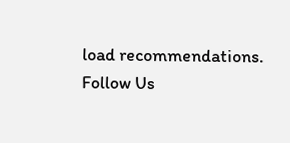load recommendations.
Follow Us